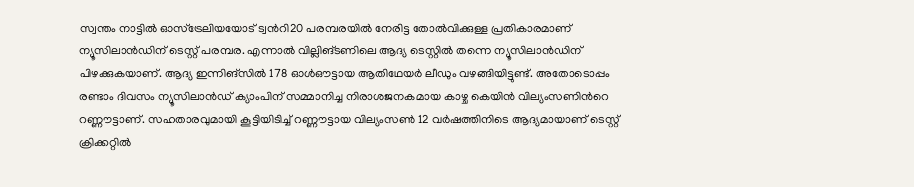സ്വന്തം നാട്ടില്‍ ഓസ്ട്രേലിയയോട് ട്വന്‍റി20 പരമ്പരയില്‍ നേരിട്ട തോല്‍വിക്കുള്ള പ്രതികാരമാണ് ന്യൂസിലാന്‍ഡിന് ടെസ്റ്റ് പരമ്പര. എന്നാല്‍ വില്ലിങ്ടണിലെ ആദ്യ ടെസ്റ്റില്‍ തന്നെ ന്യൂസിലാന്‍ഡിന് പിഴക്കുകയാണ്. ആദ്യ ഇന്നിങ്സില്‍ 178 ഓള്‍ഔട്ടായ ആതിഥേയര്‍ ലീഡും വഴങ്ങിയിട്ടുണ്ട്. അതോടൊപ്പം രണ്ടാം ദിവസം ന്യൂസിലാന്‍ഡ് ക്യാംപിന് സമ്മാനിച്ച നിരാശജനകമായ കാഴ്ച കെയിന്‍ വില്യംസണിന്‍റെ റണ്ണൗട്ടാണ്. സഹതാരവുമായി കൂട്ടിയിടിച്ച് റണ്ണൗട്ടായ വില്യംസണ്‍ 12 വര്‍ഷത്തിനിടെ ആദ്യമായാണ് ടെസ്റ്റ് ക്രിക്കറ്റില്‍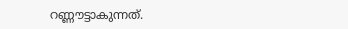റണ്ണൗട്ടാകുന്നത്.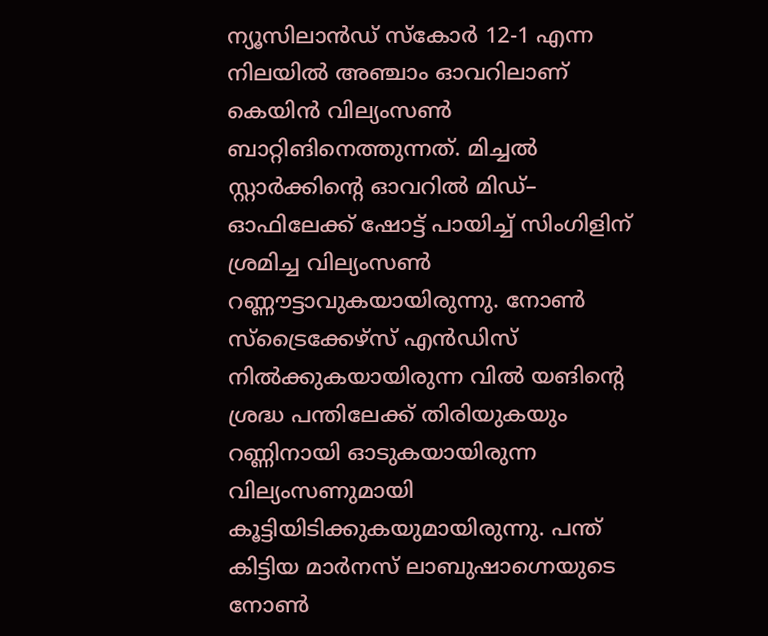ന്യൂസിലാന്‍ഡ് സ്കോര്‍ 12-1 എന്ന നിലയില്‍ അഞ്ചാം ഓവറിലാണ് കെയിന്‍ വില്യംസണ്‍ ബാറ്റിങിനെത്തുന്നത്. മിച്ചല്‍ സ്റ്റാര്‍ക്കിന്‍റെ ഓവറില്‍ മിഡ്– ഓഫിലേക്ക് ഷോട്ട് പായിച്ച് സിംഗിളിന് ശ്രമിച്ച വില്യംസണ്‍ റണ്ണൗട്ടാവുകയായിരുന്നു. നോണ്‍ സ്ട്രൈക്കേഴ്സ് എന്‍ഡിസ്‍ നില്‍ക്കുകയായിരുന്ന വില്‍ യങിന്‍റെ ശ്രദ്ധ പന്തിലേക്ക് തിരിയുകയും റണ്ണിനായി ഓടുകയായിരുന്ന വില്യംസണുമായി കൂട്ടിയിടിക്കുകയുമായിരുന്നു. പന്ത് കിട്ടിയ മാര്‍നസ് ലാബുഷാഗ്നെയുടെ നോണ്‍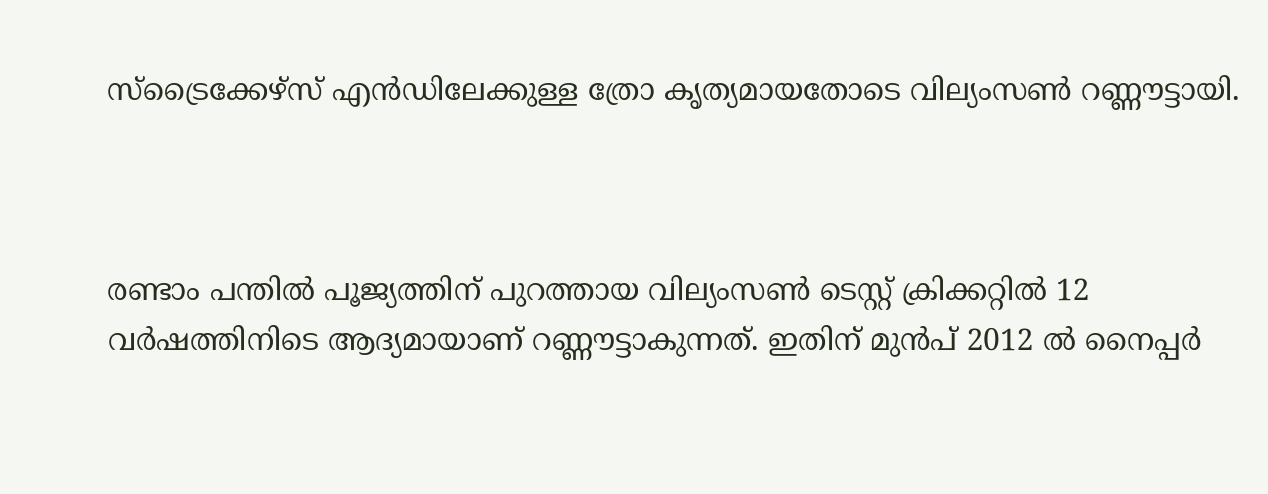സ്ട്രൈക്കേഴ്സ് എന്‍ഡിലേക്കുള്ള ത്രോ‍ കൃത്യമായതോടെ വില്യംസണ്‍ റണ്ണൗട്ടായി.



രണ്ടാം പന്തില്‍ പൂജ്യത്തിന് പുറത്തായ വില്യംസണ്‍ ടെസ്റ്റ് ക്രിക്കറ്റില്‍ 12 വര്‍ഷത്തിനിടെ ആദ്യമായാണ് റണ്ണൗട്ടാകുന്നത്. ഇതിന് മുന്‍പ് 2012 ല്‍ നൈപ്പര്‍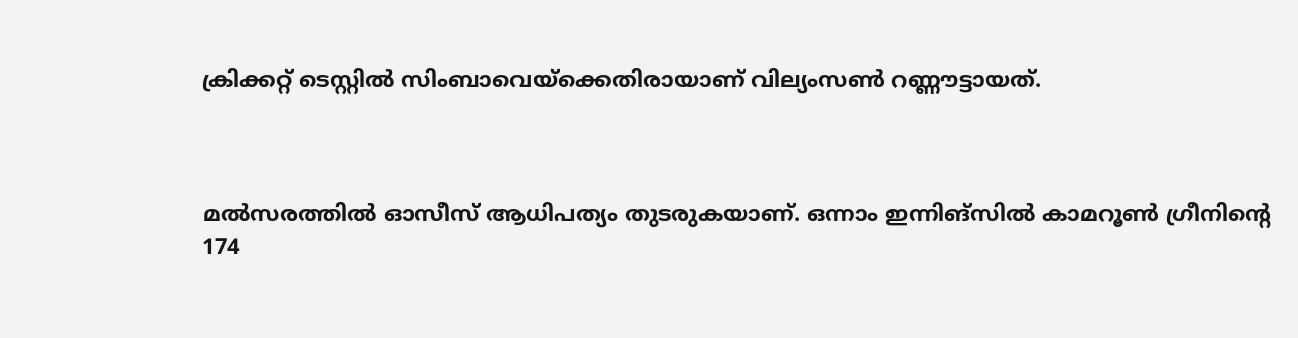ക്രിക്കറ്റ് ടെസ്റ്റില്‍ സിംബാവെയ്ക്കെതിരായാണ് വില്യംസണ്‍ റണ്ണൗട്ടായത്.



മല്‍സരത്തില്‍ ഓസീസ് ആധിപത്യം തുടരുകയാണ്. ഒന്നാം ഇന്നിങ്സില്‍ കാമറൂണ്‍ ഗ്രീനിന്‍റെ 174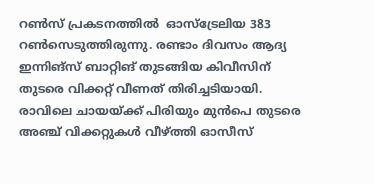റണ്‍സ് പ്രകടനത്തില്‍  ഓസ്ട്രേലിയ 383 റണ്‍സെടുത്തിരുന്നു. രണ്ടാം ദിവസം ആദ്യ ഇന്നിങ്സ് ബാറ്റിങ് തുടങ്ങിയ കിവീസിന് തുടരെ വിക്കറ്റ് വീണത് തിരിച്ചടിയായി. രാവിലെ ചായയ്ക്ക് പിരിയും മുന്‍പെ തുടരെ അഞ്ച് വിക്കറ്റുകള്‍ വീഴ്ത്തി ഓസീസ്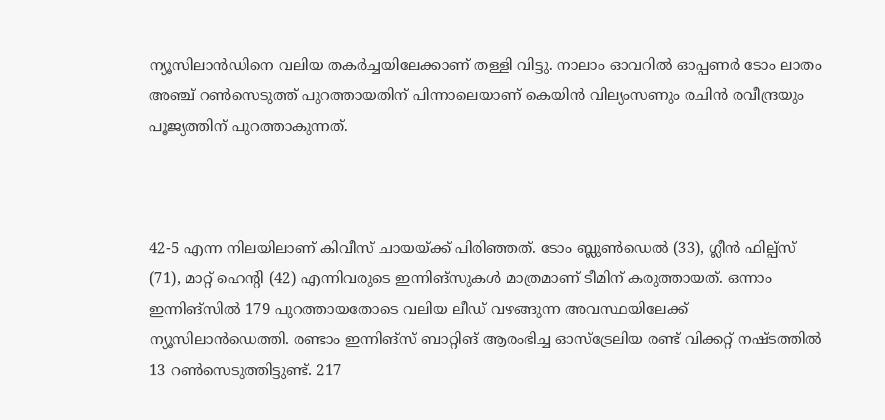ന്യൂസിലാന്‍ഡിനെ വലിയ തകര്‍ച്ചയിലേക്കാണ് തള്ളി വിട്ടു. നാലാം ഓവറില്‍ ഓപ്പണര്‍ ടോം ലാതം അഞ്ച് റണ്‍സെടുത്ത് പുറത്തായതിന് പിന്നാലെയാണ് കെയിന്‍ വില്യംസണും രചിന്‍ രവീന്ദ്രയും പൂജ്യത്തിന് പുറത്താകുന്നത്.



42-5 എന്ന നിലയിലാണ് കിവീസ് ചായയ്ക്ക് പിരിഞ്ഞത്. ടോം ബ്ലുണ്‍ഡെല്‍ (33), ഗ്ലീന്‍ ഫില്പ്സ് (71), മാറ്റ് ഹെന്‍റി (42) എന്നിവരുടെ ഇന്നിങ്സുകള്‍ മാത്രമാണ് ടീമിന് കരുത്തായത്. ഒന്നാം ഇന്നിങ്സില്‍ 179 പുറത്തായതോടെ വലിയ ലീഡ് വഴങ്ങുന്ന അവസ്ഥയിലേക്ക് ന്യൂസിലാന്‍ഡെത്തി. രണ്ടാം ഇന്നിങ്സ് ബാറ്റിങ് ആരംഭിച്ച ഓസ്ട്രേലിയ രണ്ട് വിക്കറ്റ് നഷ്ടത്തില്‍ 13 റണ്‍സെടുത്തിട്ടുണ്ട്. 217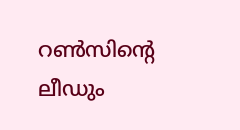റണ്‍സിന്‍റെ ലീഡും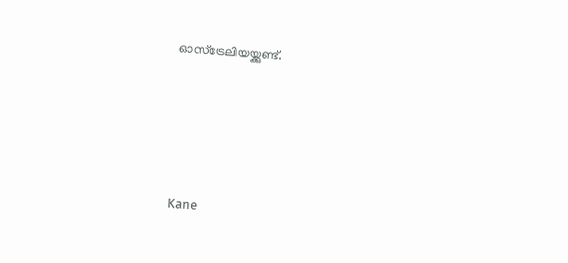ഓസ്ട്രേലിയയ്ക്കുണ്ട്.





Kane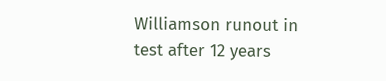Williamson runout in test after 12 years